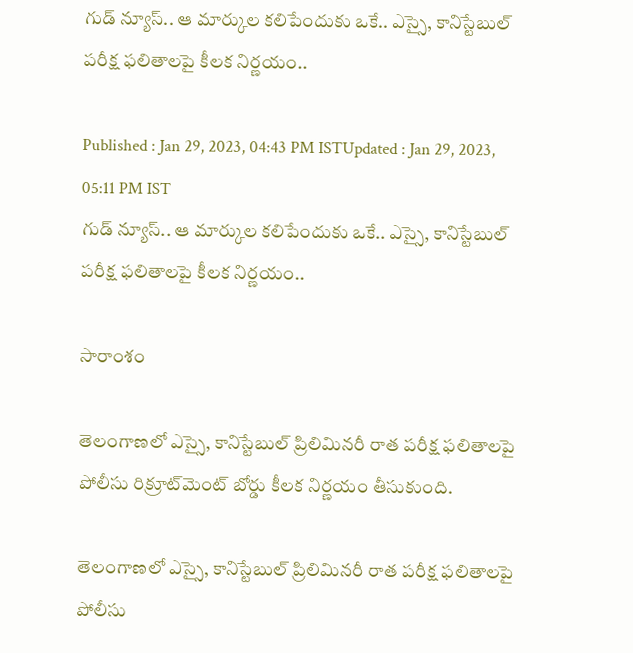గుడ్ న్యూస్.. ఆ మార్కుల కలిపేందుకు ఒకే.. ఎస్సై, కానిస్టేబుల్ పరీక్ష ఫలితాలపై కీలక నిర్ణయం..

Published : Jan 29, 2023, 04:43 PM ISTUpdated : Jan 29, 2023, 05:11 PM IST
గుడ్ న్యూస్.. ఆ మార్కుల కలిపేందుకు ఒకే.. ఎస్సై, కానిస్టేబుల్ పరీక్ష ఫలితాలపై కీలక నిర్ణయం..

సారాంశం

తెలంగాణలో ఎస్సై, కానిస్టేబుల్ ‌ప్రిలిమినరీ రాత పరీక్ష ఫలితాలపై పోలీసు రిక్రూట్‌మెంట్ బోర్డు కీలక నిర్ణయం తీసుకుంది.

తెలంగాణలో ఎస్సై, కానిస్టేబుల్ ‌ప్రిలిమినరీ రాత పరీక్ష ఫలితాలపై పోలీసు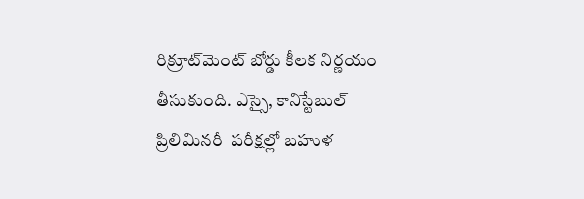రిక్రూట్‌మెంట్ బోర్డు కీలక నిర్ణయం తీసుకుంది. ఎస్సై, కానిస్టేబుల్ ప్రిలిమినరీ  పరీక్షల్లో బహుళ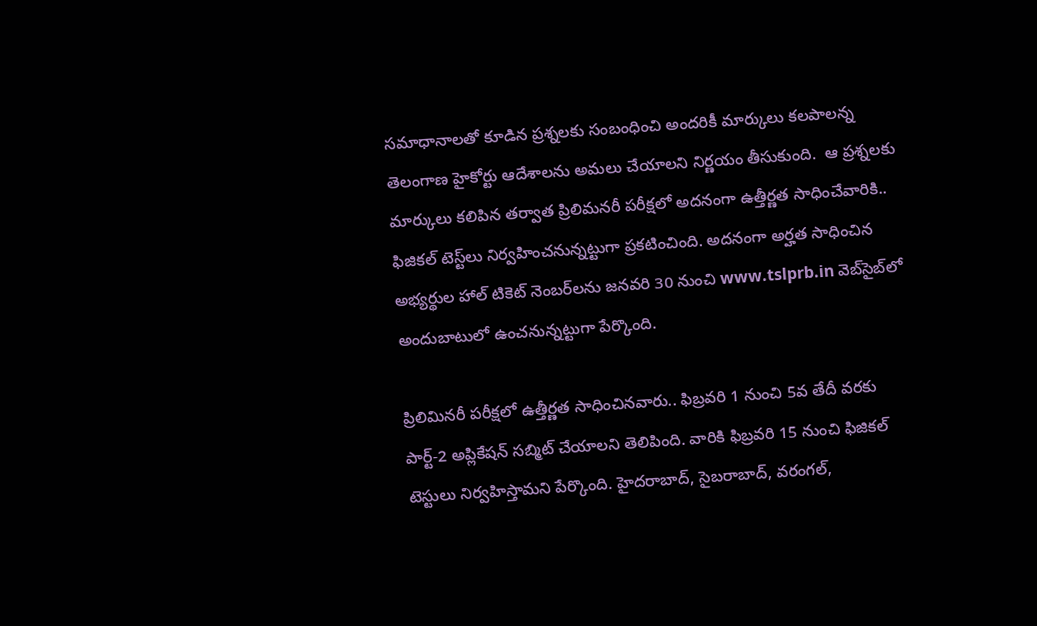సమాధానాలతో కూడిన ప్రశ్నలకు సంబంధించి అందరికీ మార్కులు కలపాలన్న తెలంగాణ హైకోర్టు ఆదేశాలను అమలు చేయాలని నిర్ణయం తీసుకుంది.  ఆ ప్రశ్నలకు మార్కులు కలిపిన తర్వాత ప్రిలిమనరీ పరీక్షలో అదనంగా ఉత్తీర్ణత సాధించేవారికి.. ఫిజికల్ టెస్ట్‌లు నిర్వహించనున్నట్టుగా ప్రకటించింది. అదనంగా అర్హత సాధించిన అభ్యర్థుల హాల్ టికెట్ నెంబర్‌లను జనవరి 30 నుంచి www.tslprb.in వెబ్‌సైబ్‌లో అందుబాటులో ఉంచనున్నట్టుగా పేర్కొంది.

ప్రిలిమినరీ పరీక్షలో ఉత్తీర్ణత సాధించినవారు.. ఫిబ్రవరి 1 నుంచి 5వ తేదీ వరకు పార్ట్‌-2 అప్లికేషన్‌ సబ్మిట్ చేయాలని తెలిపింది. వారికి ఫిబ్రవరి 15 నుంచి ఫిజికల్ టెస్టులు నిర్వహిస్తామని పేర్కొంది. హైదరాబాద్, సైబరాబాద్, వరంగల్,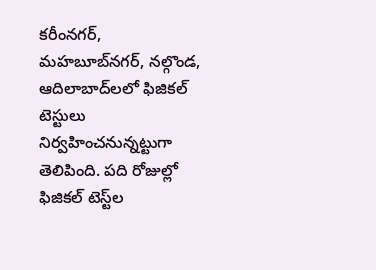కరీంనగర్, మహబూబ్‌నగర్, నల్గొండ, ఆదిలాబాద్‌లలో ఫిజికల్ టెస్టులు నిర్వహించనున్నట్టుగా తెలిపింది. పది రోజుల్లో ఫిజికల్ టెస్ట్‌ల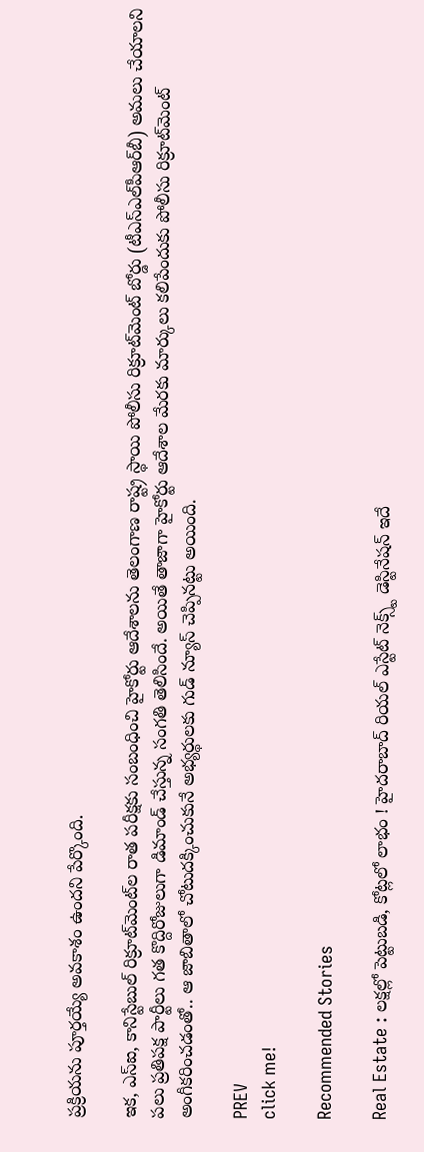ప్రక్రియను పూర్తయ్యే అవకాశం ఉందని పేర్కొంది.

ఇక, ఎస్‌ఐ, కానిస్టేబుల్‌ రిక్రూట్‌మెంట్‌ల రాత పరీక్షకు సంబంధించి హైకోర్టు ఆదేశాలను తెలంగాణ రాష్ట్ర స్థాయి పోలీసు రిక్రూట్‌మెంట్ బోర్డు (టీఎస్‌ఎల్‌పీఆర్‌బీ) అమలు చేయాలని పలు ప్రతిపక్ష పార్టీలు గత కొద్దిరోజులుగా డిమాండ్ చేస్తున్న సంగతి తెలిసిందే. అయితే తాజాగా హైకోర్టు ఆదేశాల మేరకు మార్కులు కలిపేందుకు పోలీసు రిక్రూట్‌మెంట్ అంగీకరించడంతో.. ఆ జాబితాలో చోటుదక్కించుకునే అభ్యర్థులకు గుడ్ న్యూస్ చెప్పినట్టు అయింది.

PREV
click me!

Recommended Stories

Real Estate : లక్షల్లో పెట్టుబడి, కోట్లలో లాభం ! హైదరాబాద్ రియల్ ఎస్టేట్ నెక్స్ట్ డెస్టినేషన్ ఇదే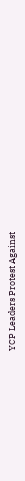YCP Leaders Protest Against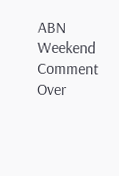ABN Weekend Comment Over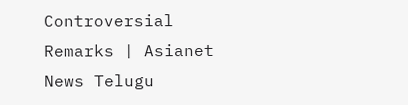Controversial Remarks | Asianet News Telugu